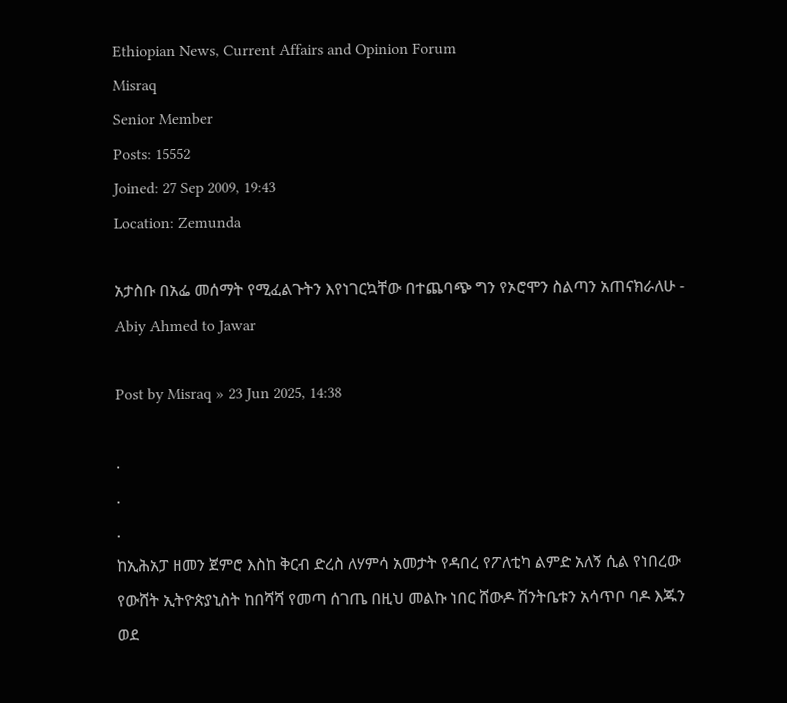Ethiopian News, Current Affairs and Opinion Forum
Misraq
Senior Member
Posts: 15552
Joined: 27 Sep 2009, 19:43
Location: Zemunda

አታስቡ በአፌ መሰማት የሚፈልጉትን እየነገርኳቸው በተጨባጭ ግን የኦሮሞን ስልጣን አጠናክራለሁ - Abiy Ahmed to Jawar

Post by Misraq » 23 Jun 2025, 14:38

.
.
.
ከኢሕአፓ ዘመን ጀምሮ እስከ ቅርብ ድረስ ለሃምሳ አመታት የዳበረ የፖለቲካ ልምድ አለኝ ሲል የነበረው የውሸት ኢትዮጵያኒስት ከበሻሻ የመጣ ሰገጤ በዚህ መልኩ ነበር ሸውዶ ሽንትቤቱን አሳጥቦ ባዶ እጁን ወደ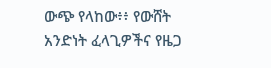ውጭ የላከው፥፥ የውሸት አንድነት ፈላጊዎችና የዜጋ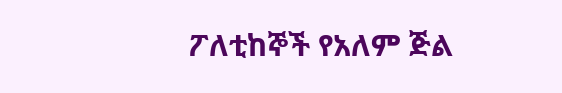ፖለቲከኞች የአለም ጅል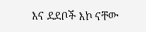እና ደደቦች እኮ ናቸው